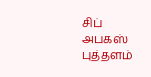சிப் அபகஸ் புத்தளம்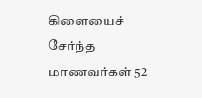கிளையைச் சேர்ந்த மாணவர்கள் 52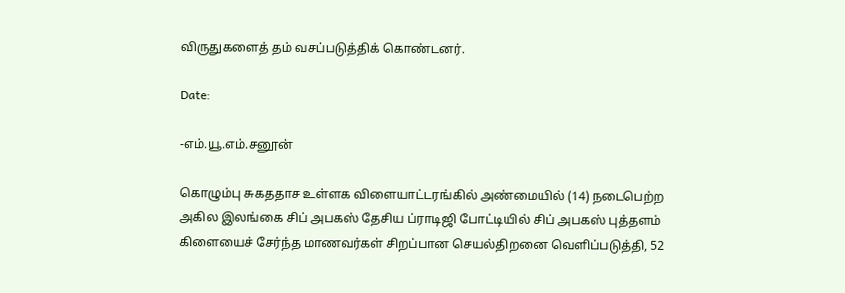விருதுகளைத் தம் வசப்படுத்திக் கொண்டனர்.

Date:

-எம்.யூ.எம்.சனூன்

கொழும்பு சுகததாச உள்ளக விளையாட்டரங்கில் அண்மையில் (14) நடைபெற்ற அகில இலங்கை சிப் அபகஸ் தேசிய ப்ராடிஜி போட்டியில் சிப் அபகஸ் புத்தளம் கிளையைச் சேர்ந்த மாணவர்கள் சிறப்பான செயல்திறனை வெளிப்படுத்தி, 52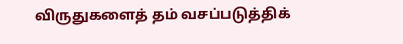விருதுகளைத் தம் வசப்படுத்திக்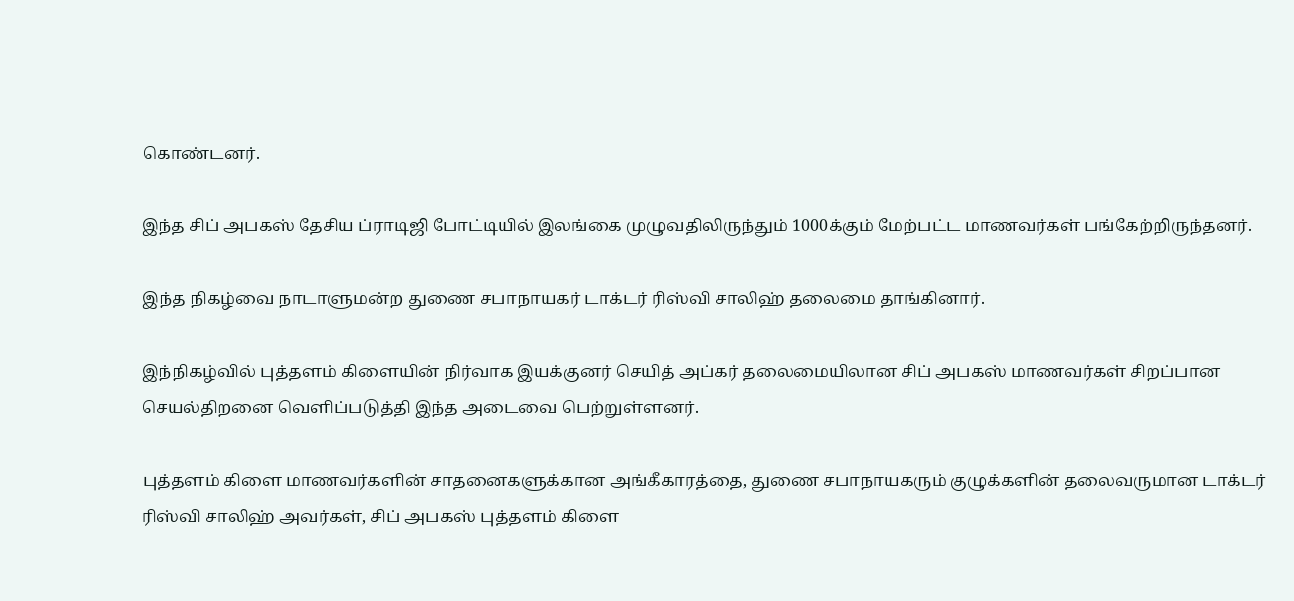கொண்டனர்.

இந்த சிப் அபகஸ் தேசிய ப்ராடிஜி போட்டியில் இலங்கை முழுவதிலிருந்தும் 1000க்கும் மேற்பட்ட மாணவர்கள் பங்கேற்றிருந்தனர்.

இந்த நிகழ்வை நாடாளுமன்ற துணை சபாநாயகர் டாக்டர் ரிஸ்வி சாலிஹ் தலைமை தாங்கினார்.

இந்நிகழ்வில் புத்தளம் கிளையின் நிர்வாக இயக்குனர் செயித் அப்கர் தலைமையிலான சிப் அபகஸ் மாணவர்கள் சிறப்பான செயல்திறனை வெளிப்படுத்தி இந்த அடைவை பெற்றுள்ளனர்.

புத்தளம் கிளை மாணவர்களின் சாதனைகளுக்கான அங்கீகாரத்தை, துணை சபாநாயகரும் குழுக்களின் தலைவருமான டாக்டர் ரிஸ்வி சாலிஹ் அவர்கள், சிப் அபகஸ் புத்தளம் கிளை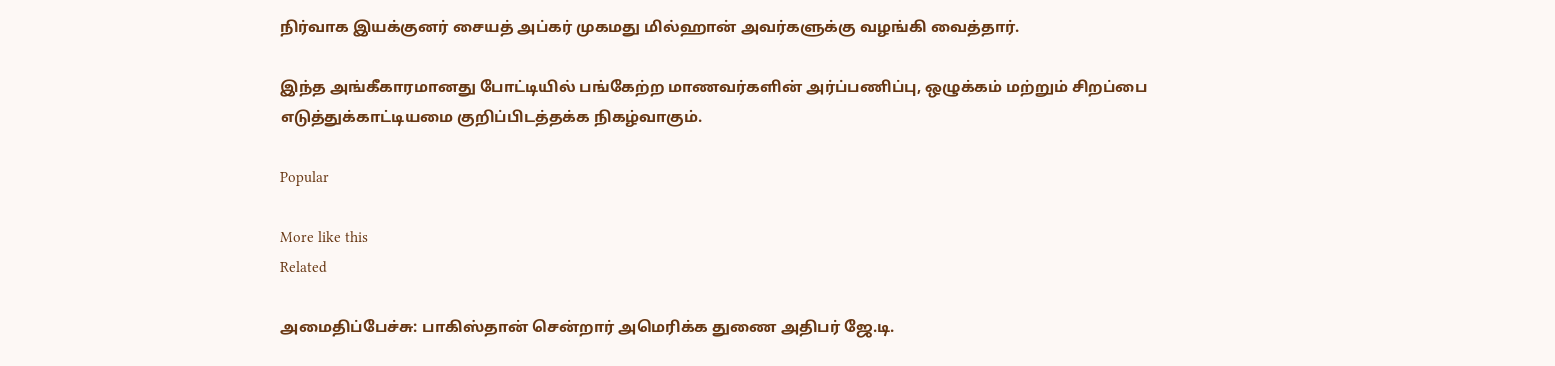நிர்வாக இயக்குனர் சையத் அப்கர் முகமது மில்ஹான் அவர்களுக்கு வழங்கி வைத்தார்.

இந்த அங்கீகாரமானது போட்டியில் பங்கேற்ற மாணவர்களின் அர்ப்பணிப்பு, ஒழுக்கம் மற்றும் சிறப்பை எடுத்துக்காட்டியமை குறிப்பிடத்தக்க நிகழ்வாகும்.

Popular

More like this
Related

அமைதிப்பேச்சு: பாகிஸ்தான் சென்றார் அமெரிக்க துணை அதிபர் ஜே.டி.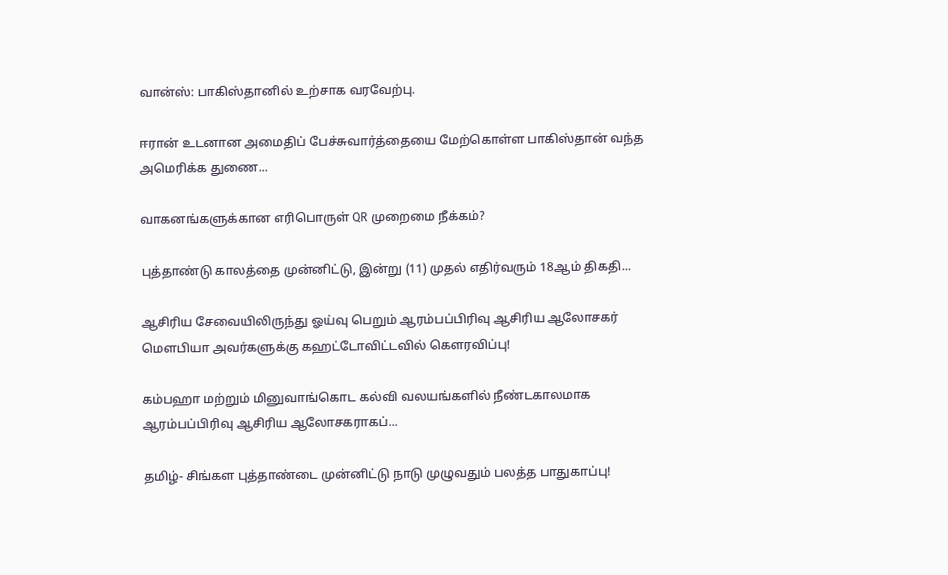வான்ஸ்: பாகிஸ்தானில் உற்சாக வரவேற்பு.

ஈரான் உடனான அமைதிப் பேச்சுவார்த்தையை மேற்கொள்ள பாகிஸ்தான் வந்த அமெரிக்க துணை...

வாகனங்களுக்கான எரிபொருள் QR முறைமை நீக்கம்?

புத்தாண்டு காலத்தை முன்னிட்டு, இன்று (11) முதல் எதிர்வரும் 18ஆம் திகதி...

ஆசிரிய சேவையிலிருந்து ஓய்வு பெறும் ஆரம்பப்பிரிவு ஆசிரிய ஆலோசகர் மௌபியா அவர்களுக்கு கஹட்டோவிட்டவில் கௌரவிப்பு!

கம்பஹா மற்றும் மினுவாங்கொட கல்வி வலயங்களில் நீண்டகாலமாக ஆரம்பப்பிரிவு ஆசிரிய ஆலோசகராகப்...

தமிழ்- சிங்கள புத்தாண்டை முன்னிட்டு நாடு முழுவதும் பலத்த பாதுகாப்பு!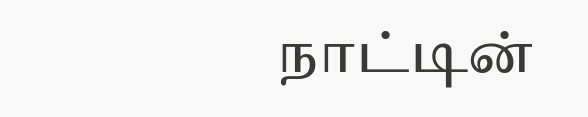நாட்டின்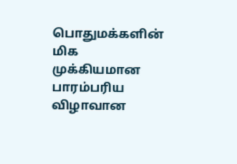பொதுமக்களின் மிக முக்கியமான பாரம்பரிய விழாவான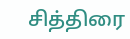சித்திரை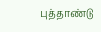புத்தாண்டு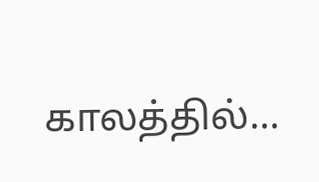காலத்தில்...